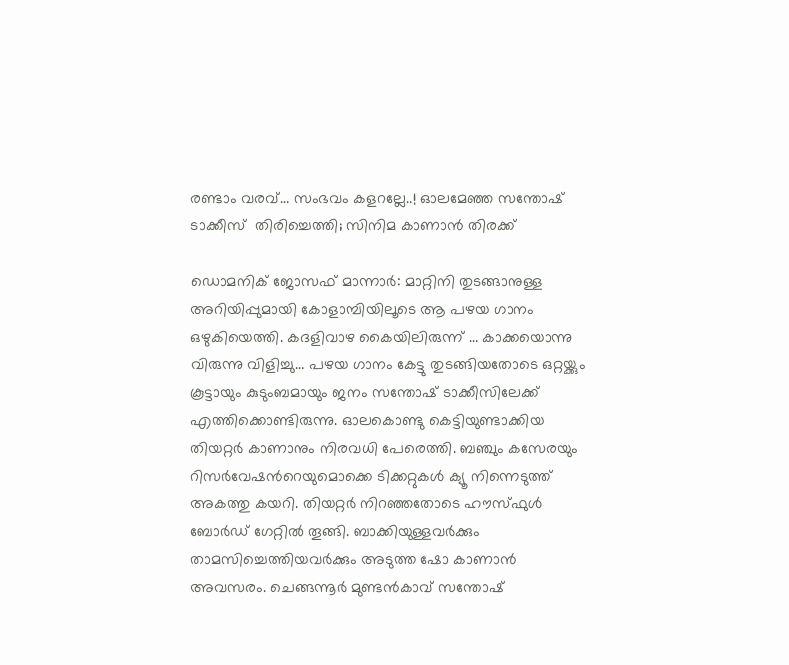രണ്ടാം വരവ്… സംഭവം കളറല്ലേ..! ഓലമേഞ്ഞ സന്തോഷ് ടാക്കീസ്  തിരിച്ചെത്തി; സിനിമ കാണാൻ തിരക്ക്

ഡൊമനിക് ജോസഫ് മാന്നാർ: മാറ്റിനി തുടങ്ങാനുള്ള അറിയിപ്പുമായി കോളാമ്പിയിലൂടെ ആ പഴയ ഗാനം ഒഴുകിയെത്തി. കദളിവാഴ കൈയിലിരുന്ന് … കാക്കയൊന്നു വിരുന്നു വിളിച്ചു… പഴയ ഗാനം കേട്ടു തുടങ്ങിയതോടെ ഒറ്റയ്ക്കും കൂട്ടായും കുടുംബമായും ജനം സന്തോഷ് ടാക്കീസിലേക്ക് എത്തിക്കൊണ്ടിരുന്നു. ഓലകൊണ്ടു കെട്ടിയുണ്ടാക്കിയ തിയറ്റർ കാണാനും നിരവധി പേരെത്തി. ബഞ്ചും കസേരയും റിസർവേഷന്‍റെയുമൊക്കെ ടിക്കറ്റുകൾ ക്യൂ നിന്നെടുത്ത് അകത്തു കയറി. തിയറ്റർ നിറഞ്ഞതോടെ ഹൗസ്ഫുൾ ബോർഡ് ഗേറ്റിൽ തൂങ്ങി. ബാക്കിയുള്ളവർക്കും താമസിച്ചെത്തിയവർക്കും അടുത്ത ഷോ കാണാൻ അവസരം. ചെങ്ങന്നൂർ മുണ്ടൻകാവ് സന്തോഷ്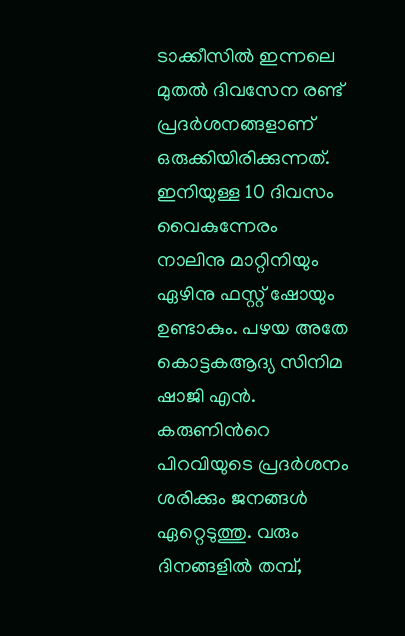ടാക്കീസിൽ ഇന്നലെ മുതൽ ദിവസേന രണ്ട് പ്രദർശനങ്ങളാണ് ഒരുക്കിയിരിക്കുന്നത്. ഇനിയുള്ള 10 ദിവസം വൈകുന്നേരം നാലിനു മാറ്റിനിയും ഏഴിനു ഫസ്റ്റ് ഷോയും ഉണ്ടാകും. പഴയ അതേ കൊട്ടകആദ്യ സിനിമ ഷാജി എൻ. കരുണിന്‍റെ പിറവിയുടെ പ്രദർശനം ശരിക്കും ജനങ്ങൾ ഏറ്റെടുത്തു. വരും ദിനങ്ങളിൽ തമ്പ്,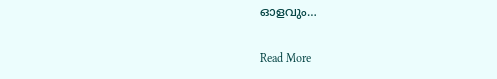ഓളവും…

Read More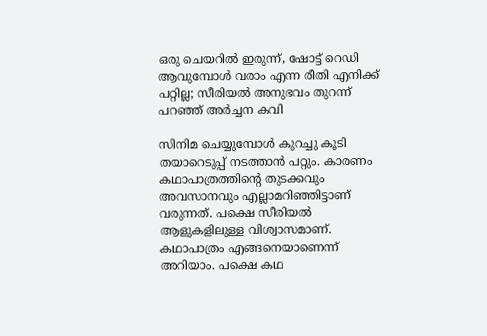ഒരു ചെയറിൽ ഇരുന്ന്, ഷോട്ട് റെഡി ആവുമ്പോൾ വരാം എന്ന രീതി എനിക്ക് പറ്റില്ല; സീരിയൽ അനുഭവം തുറന്ന് പറഞ്ഞ് അർച്ചന കവി

സിനിമ ചെയ്യുമ്പോൾ കുറച്ചു കൂടി തയാറെടുപ്പ് നടത്താൻ പറ്റും. കാരണം കഥാപാത്രത്തിന്‍റെ തുടക്കവും അവസാനവും എല്ലാമറിഞ്ഞിട്ടാണ് വരുന്നത്. പക്ഷെ സീരിയൽ ആളുകളിലുള്ള വിശ്വാസമാണ്. കഥാപാത്രം എങ്ങനെയാണെന്ന് അറിയാം. പക്ഷെ കഥ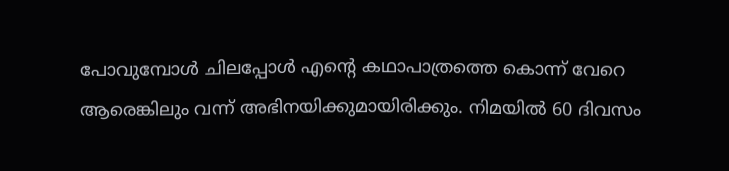പോവുമ്പോൾ ചിലപ്പോൾ എന്‍റെ കഥാപാത്രത്തെ കൊന്ന് വേറെ ആരെങ്കിലും വന്ന് അഭിനയിക്കുമായിരിക്കും. നിമയിൽ 60 ദിവസം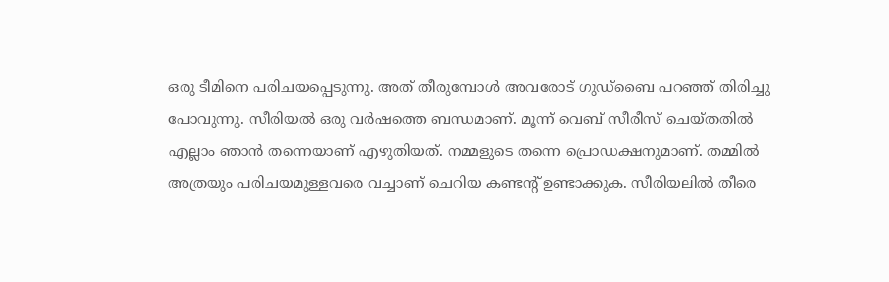ഒരു ടീമിനെ പരിചയപ്പെടുന്നു. അത് തീരുമ്പോൾ അവരോട് ഗുഡ്ബൈ പറഞ്ഞ് തിരിച്ചു പോവുന്നു. സീരിയൽ ഒരു വർഷത്തെ ബന്ധമാണ്. മൂന്ന് വെബ് സീരീസ് ചെയ്തതിൽ എല്ലാം ഞാൻ തന്നെയാണ് എഴുതിയത്. നമ്മളുടെ തന്നെ പ്രൊഡക്ഷനുമാണ്. തമ്മിൽ അത്രയും പരിചയമുള്ളവരെ വച്ചാണ് ചെറിയ കണ്ടന്‍റ് ഉണ്ടാക്കുക. സീരിയലിൽ തീരെ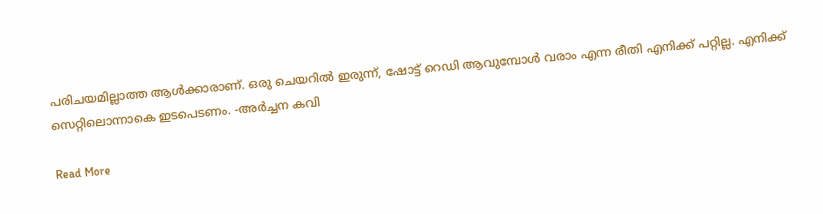പരിചയമില്ലാത്ത ആൾക്കാരാണ്. ഒരു ചെയറിൽ ഇരുന്ന്, ഷോട്ട് റെഡി ആവുമ്പോൾ വരാം എന്ന രീതി എനിക്ക് പറ്റില്ല. എനിക്ക് സെറ്റിലൊന്നാകെ ഇടപെടണം. -അർച്ചന കവി

Read More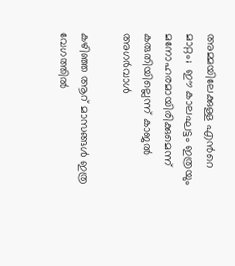അമ്മയിലേക്കുള്ള എന്‍റെ മാറ്റം;  ഈ കാലഘട്ടം ഇത്രയും മനോഹരമായിരിക്കുമെന്ന്  കരുതിയില്ലെന്ന് കാജൽ അഗർവാൾ

കഴിഞ്ഞ ആറ് മാസങ്ങൾ ഇത്ര വേഗത്തിൽ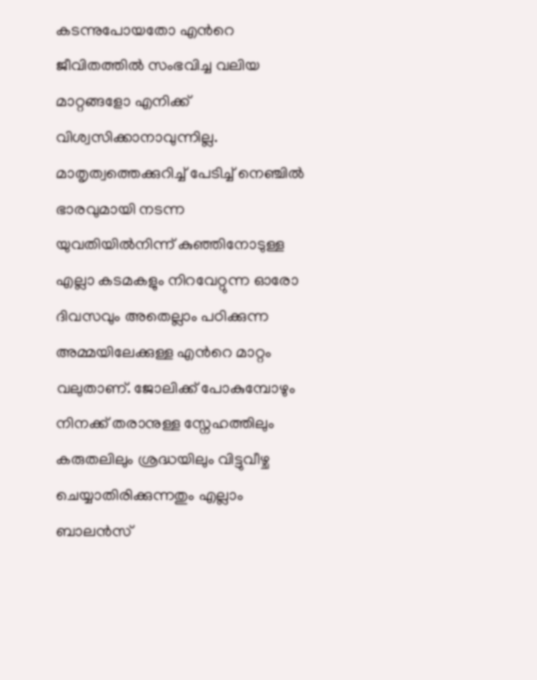കടന്നുപോയതോ എന്‍റെ ജീവിതത്തിൽ സംഭവിച്ച വലിയ മാറ്റങ്ങളോ എനിക്ക് വിശ്വസിക്കാനാവുന്നില്ല. മാതൃത്വത്തെക്കുറിച്ച് പേടിച്ച് നെഞ്ചിൽ ഭാരവുമായി നടന്ന യുവതിയിൽനിന്ന് കുഞ്ഞിനോടുള്ള എല്ലാ കടമകളും നിറവേറ്റുന്ന ഓരോ ദിവസവും അതെല്ലാം പഠിക്കുന്ന അമ്മയിലേക്കുള്ള എന്‍റെ മാറ്റം വലുതാണ്. ജോലിക്ക് പോകുമ്പോഴും നിനക്ക് തരാനുള്ള സ്നേഹത്തിലും കരുതലിലും ശ്രദ്ധയിലും വിട്ടുവീഴ്ച ചെയ്യാതിരിക്കുന്നതും എല്ലാം ബാലൻസ്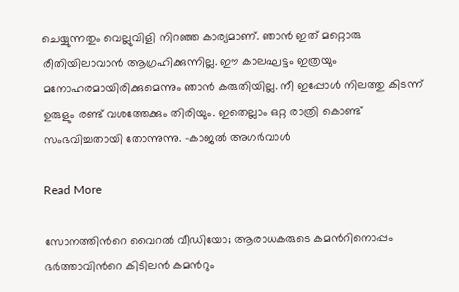ചെയ്യുന്നതും വെല്ലുവിളി നിറഞ്ഞ കാര്യമാണ്. ഞാൻ ഇത് മറ്റൊരു രീതിയിലാവാൻ ആഗ്രഹിക്കുന്നില്ല. ഈ കാലഘട്ടം ഇത്രയും മനോഹരമായിരിക്കുമെന്നും ഞാൻ കരുതിയില്ല. നീ ഇപ്പോള്‍ നിലത്തു കിടന്ന് ഉരുളും രണ്ട് വശത്തേക്കും തിരിയും. ഇതെല്ലാം ഒറ്റ രാത്രി കൊണ്ട് സംഭവിച്ചതായി തോന്നുന്നു. -കാജൽ അഗർവാൾ

Read More

സോനത്തിന്‍റെ വൈറല്‍ വീഡിയോ; ആരാധകരുടെ കമന്‍റിനൊപ്പം ഭര്‍ത്താവിന്‍റെ കിടിലന്‍ കമന്‍റും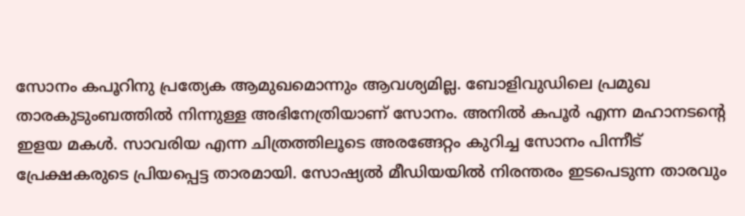സോനം കപൂറിനു പ്രത്യേക ആമുഖമൊന്നും ആവശ്യമില്ല. ബോളിവുഡിലെ പ്രമുഖ താരകുടുംബത്തില്‍ നിന്നുള്ള അഭിനേത്രിയാണ് സോനം. അനില്‍ കപൂര്‍ എന്ന മഹാനടന്‍റെ ഇളയ മകള്‍. സാവരിയ എന്ന ചിത്രത്തിലൂടെ അരങ്ങേറ്റം കുറിച്ച സോനം പിന്നീട് പ്രേക്ഷകരുടെ പ്രിയപ്പെട്ട താരമായി. സോഷ്യല്‍ മീഡിയയില്‍ നിരന്തരം ഇടപെടുന്ന താരവും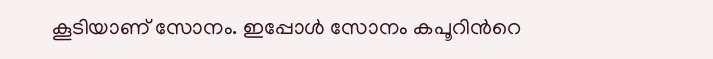കൂടിയാണ് സോനം. ഇപ്പോള്‍ സോനം കപൂറിന്‍റെ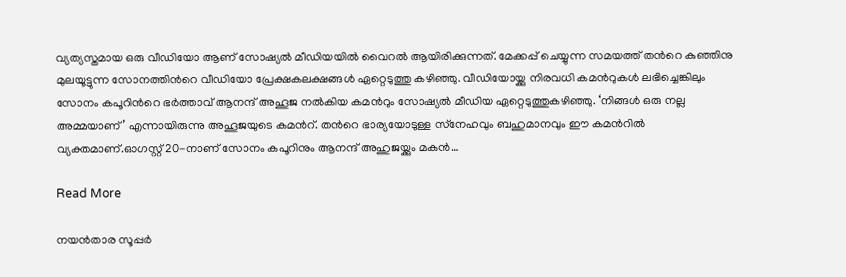വ്യത്യസ്തമായ ഒരു വീഡിയോ ആണ് സോഷ്യല്‍ മീഡിയയില്‍ വൈറല്‍ ആയിരിക്കുന്നത്. മേക്കപ്പ് ചെയ്യുന്ന സമയത്ത് തന്‍റെ കുഞ്ഞിനു മുലയൂട്ടുന്ന സോനത്തിന്‍റെ വീഡിയോ പ്രേക്ഷകലക്ഷങ്ങള്‍ ഏറ്റെടുത്തു കഴിഞ്ഞു. വീഡിയോയ്ക്കു നിരവധി കമന്‍റുകള്‍ ലഭിച്ചെങ്കിലും സോനം കപൂറിന്‍റെ ഭര്‍ത്താവ് ആനന്ദ് അഹൂജ നല്‍കിയ കമന്‍റും സോഷ്യല്‍ മീഡിയ ഏറ്റെടുത്തുകഴിഞ്ഞു. ‘നിങ്ങള്‍ ഒരു നല്ല അമ്മയാണ്’ എന്നായിരുന്നു അഹൂജയുടെ കമന്‍റ്. തന്‍റെ ഭാര്യയോടുള്ള സ്‌നേഹവും ബഹുമാനവും ഈ കമന്‍റിൽ വ്യക്തമാണ്.ഓഗസ്റ്റ് 20-നാണ് സോനം കപൂറിനും ആനന്ദ് അഹുജയ്ക്കും മകന്‍…

Read More

നയൻതാര സൂപ്പർ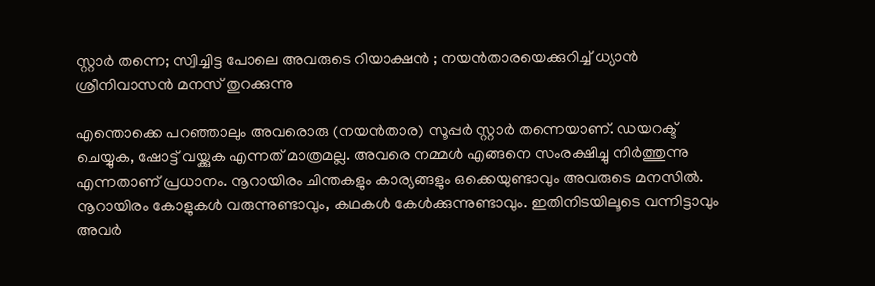സ്റ്റാർ തന്നെ; സ്വിച്ചിട്ട പോലെ അവരുടെ റിയാക്ഷൻ ; നയൻതാരയെക്കുറിച്ച് ധ്യാൻ ശ്രീനിവാസൻ മനസ് തുറക്കുന്നു

എന്തൊക്കെ പറഞ്ഞാലും അവരൊരു (നയൻതാര) സൂപ്പർ സ്റ്റാർ തന്നെയാണ്. ഡയറക്ട് ചെയ്യുക, ഷോട്ട് വയ്ക്കുക എന്നത് മാത്രമല്ല. അവരെ നമ്മൾ എങ്ങനെ സംരക്ഷിച്ചു നിർത്തുന്നു എന്നതാണ് പ്രധാനം. നൂറായിരം ചിന്തകളും കാര്യങ്ങളും ഒക്കെയുണ്ടാവും അവരുടെ മനസിൽ. നൂറായിരം കോളുകൾ വരുന്നുണ്ടാവും, കഥകൾ കേൾക്കുന്നുണ്ടാവും. ഇതിനിടയിലൂടെ വന്നിട്ടാവും അവർ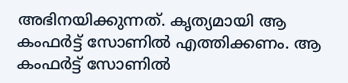അഭിനയിക്കുന്നത്. കൃത്യമായി ആ കംഫർട്ട് സോണിൽ എത്തിക്കണം. ആ കംഫർട്ട് സോണിൽ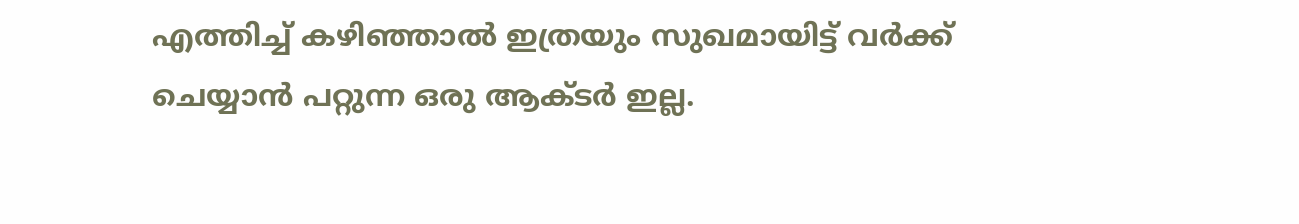എത്തിച്ച് കഴിഞ്ഞാൽ ഇത്രയും സുഖമായിട്ട് വർക്ക് ചെയ്യാൻ പറ്റുന്ന ഒരു ആക്ടർ ഇല്ല.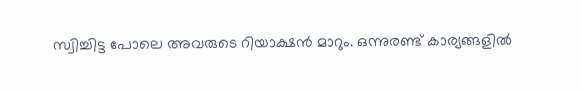സ്വിച്ചിട്ട പോലെ അവരുടെ റിയാക്ഷൻ മാറും. ഒന്നുരണ്ട് കാര്യങ്ങളിൽ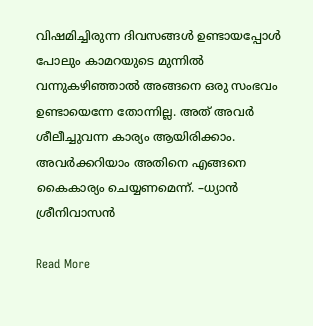വിഷമിച്ചിരുന്ന ദിവസങ്ങൾ ഉണ്ടായപ്പോൾ പോലും കാമറയുടെ മുന്നിൽ വന്നുകഴിഞ്ഞാൽ അങ്ങനെ ഒരു സംഭവം ഉണ്ടായെന്നേ തോന്നില്ല. അത് അവർ ശീലീച്ചുവന്ന കാര്യം ആയിരിക്കാം. അവർക്കറിയാം അതിനെ എങ്ങനെ കൈകാര്യം ചെയ്യണമെന്ന്. –ധ്യാൻ ശ്രീനിവാസൻ

Read More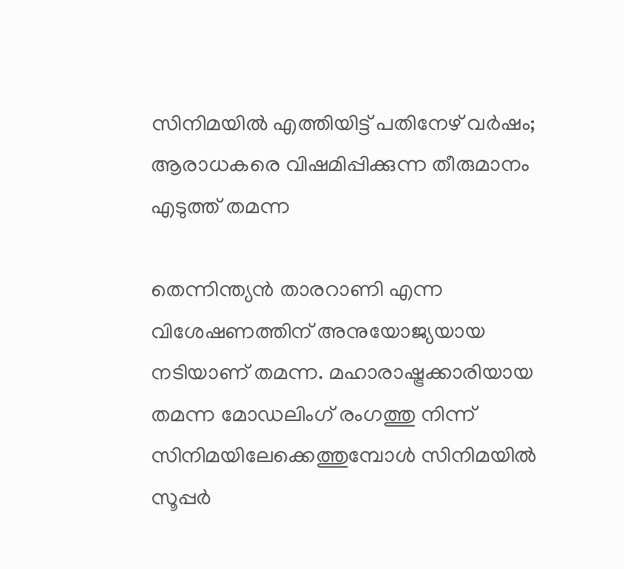സിനിമയിൽ എത്തിയിട്ട് പതിനേഴ് വർഷം; ആരാധകരെ വിഷമിപ്പിക്കുന്ന തീരുമാനം എടുത്ത് തമന്ന

തെന്നിന്ത്യന്‍ താരറാണി എന്ന വിശേഷണത്തിന് അനുയോജ്യയായ നടിയാണ് തമന്ന. മഹാരാഷ്ട്രക്കാരിയായ തമന്ന മോഡലിംഗ് രംഗത്തു നിന്ന് സിനിമയിലേക്കെത്തുമ്പോള്‍ സിനിമയില്‍ സൂപ്പര്‍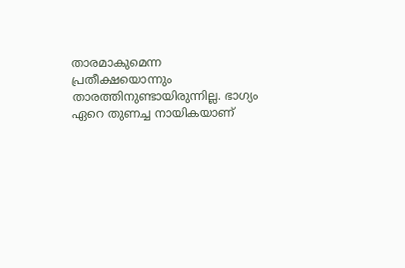താരമാകുമെന്ന പ്രതീക്ഷയൊന്നും താരത്തിനുണ്ടായിരുന്നില്ല. ഭാഗ്യം ഏറെ തുണച്ച നായികയാണ്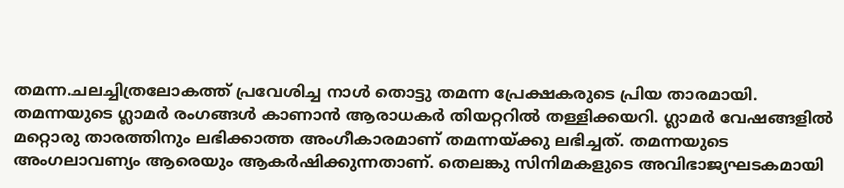തമന്ന.ചലച്ചിത്രലോകത്ത് പ്രവേശിച്ച നാള്‍ തൊട്ടു തമന്ന പ്രേക്ഷകരുടെ പ്രിയ താരമായി. തമന്നയുടെ ഗ്ലാമര്‍ രംഗങ്ങള്‍ കാണാന്‍ ആരാധകര്‍ തിയറ്ററില്‍ തള്ളിക്കയറി. ഗ്ലാമര്‍ വേഷങ്ങളില്‍ മറ്റൊരു താരത്തിനും ലഭിക്കാത്ത അംഗീകാരമാണ് തമന്നയ്ക്കു ലഭിച്ചത്. തമന്നയുടെ അംഗലാവണ്യം ആരെയും ആകര്‍ഷിക്കുന്നതാണ്. തെലങ്കു സിനിമകളുടെ അവിഭാജ്യഘടകമായി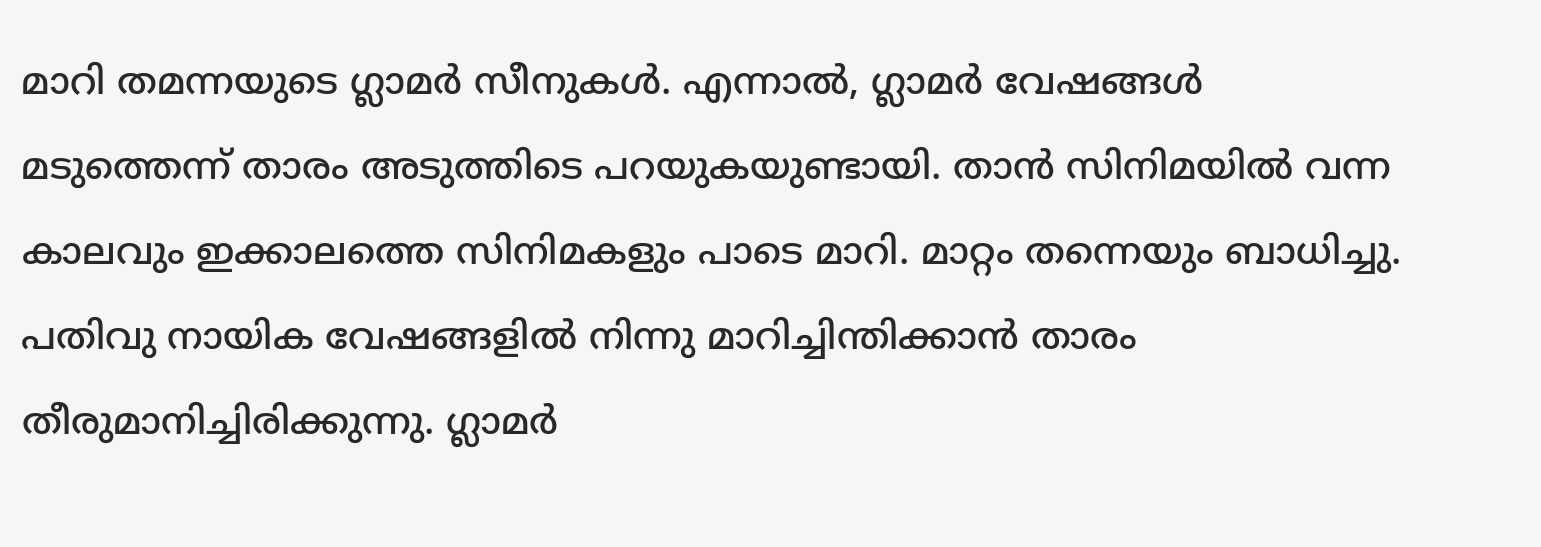മാറി തമന്നയുടെ ഗ്ലാമര്‍ സീനുകള്‍. എന്നാല്‍, ഗ്ലാമര്‍ വേഷങ്ങള്‍ മടുത്തെന്ന് താരം അടുത്തിടെ പറയുകയുണ്ടായി. താന്‍ സിനിമയില്‍ വന്ന കാലവും ഇക്കാലത്തെ സിനിമകളും പാടെ മാറി. മാറ്റം തന്നെയും ബാധിച്ചു. പതിവു നായിക വേഷങ്ങളില്‍ നിന്നു മാറിച്ചിന്തിക്കാന്‍ താരം തീരുമാനിച്ചിരിക്കുന്നു. ഗ്ലാമര്‍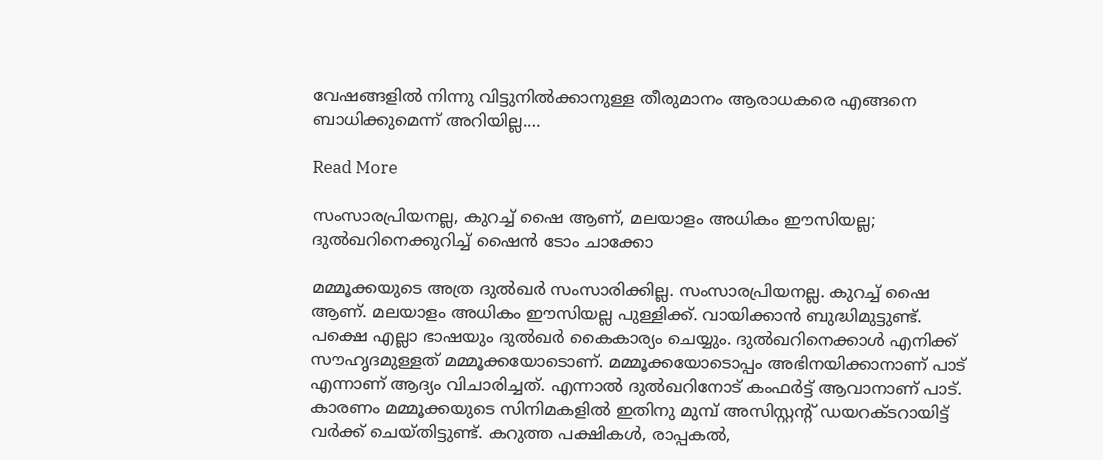വേഷങ്ങളില്‍ നിന്നു വിട്ടുനില്‍ക്കാനുള്ള തീരുമാനം ആരാധകരെ എങ്ങനെ ബാധിക്കുമെന്ന് അറിയില്ല.…

Read More

സംസാരപ്രിയനല്ല, കുറച്ച് ഷൈ ആണ്, മലയാളം അധികം ഈസിയല്ല; ദുൽഖറിനെക്കുറിച്ച് ഷൈൻ ടോം ചാക്കോ

മമ്മൂക്കയുടെ അത്ര ദുൽഖർ സംസാരിക്കില്ല. സംസാരപ്രിയനല്ല. കുറച്ച് ഷൈ ആണ്. മലയാളം അധികം ഈസിയല്ല പുള്ളിക്ക്. വായിക്കാൻ ബുദ്ധിമുട്ടുണ്ട്. പക്ഷെ എല്ലാ ഭാഷയും ദുൽഖർ കൈകാര്യം ചെയ്യും. ദുല്‍ഖറിനെക്കാള്‍ എനിക്ക് സൗഹൃദമുള്ളത് മമ്മൂക്കയോടൊണ്. മമ്മൂക്കയോടൊപ്പം അഭിനയിക്കാനാണ് പാട് എന്നാണ് ആദ്യം വിചാരിച്ചത്. എന്നാല്‍ ദുല്‍ഖറിനോട് കംഫര്‍ട്ട് ആവാനാണ് പാട്. കാരണം മമ്മൂക്കയുടെ സിനിമകളില്‍ ഇതിനു മുമ്പ് അസിസ്റ്റന്‍റ് ഡയറക്ടറായിട്ട് വര്‍ക്ക് ചെയ്തിട്ടുണ്ട്. കറുത്ത പക്ഷികള്‍, രാപ്പകല്‍,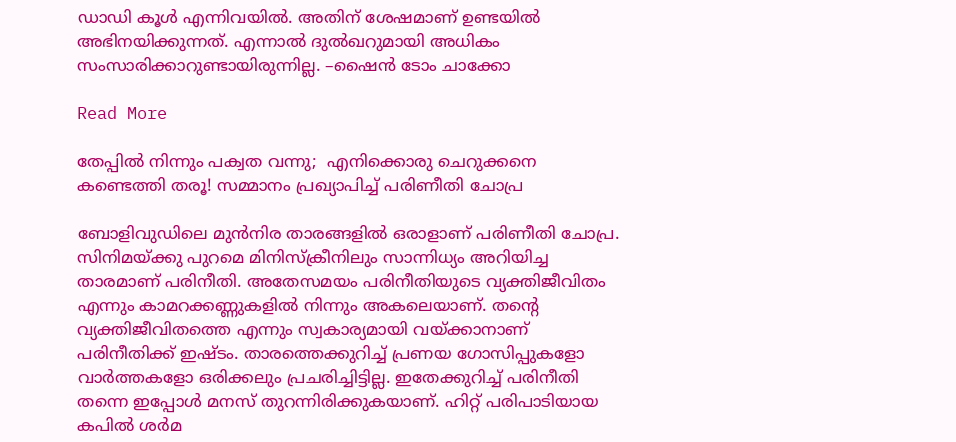ഡാഡി കൂള്‍ എന്നിവയില്‍. അതിന് ശേഷമാണ് ഉണ്ടയില്‍ അഭിനയിക്കുന്നത്. എന്നാല്‍ ദുല്‍ഖറുമായി അധികം സംസാരിക്കാറുണ്ടായിരുന്നില്ല. –ഷൈൻ ടോം ചാക്കോ

Read More

തേപ്പിൽ നിന്നും പക്വത വന്നു;  എനിക്കൊരു ചെറുക്കനെ കണ്ടെത്തി തരൂ! സമ്മാനം പ്രഖ്യാപിച്ച് പരിണീതി ചോപ്ര

ബോളിവുഡിലെ മുന്‍നിര താരങ്ങളിൽ ഒരാളാണ് പരിണീതി ചോപ്ര. സിനിമയ്ക്കു പുറമെ മിനിസ്ക്രീനിലും സാന്നിധ്യം അറിയിച്ച താരമാണ് പരിനീതി. അതേസമയം പരിനീതിയുടെ വ്യക്തിജീവിതം എന്നും കാമറക്കണ്ണുകളില്‍ നിന്നും അകലെയാണ്. തന്‍റെ വ്യക്തിജീവിതത്തെ എന്നും സ്വകാര്യമായി വയ്ക്കാനാണ് പരിനീതിക്ക് ഇഷ്ടം. താരത്തെക്കുറിച്ച് പ്രണയ ഗോസിപ്പുകളോ വാര്‍ത്തകളോ ഒരിക്കലും പ്രചരിച്ചിട്ടില്ല. ഇതേക്കുറിച്ച് പരിനീതി തന്നെ ഇപ്പോള്‍ മനസ് തുറന്നിരിക്കുകയാണ്. ഹിറ്റ് പരിപാടിയായ കപില്‍ ശര്‍മ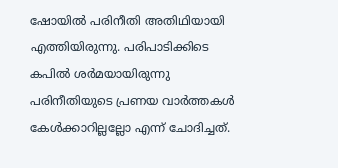ഷോയില്‍ പരിനീതി അതിഥിയായി എത്തിയിരുന്നു. പരിപാടിക്കിടെ കപില്‍ ശര്‍മയായിരുന്നു പരിനീതിയുടെ പ്രണയ വാര്‍ത്തകള്‍ കേള്‍ക്കാറില്ലല്ലോ എന്ന് ചോദിച്ചത്.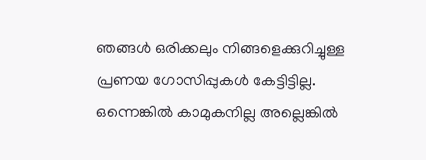ഞങ്ങള്‍ ഒരിക്കലും നിങ്ങളെക്കുറിച്ചുള്ള പ്രണയ ഗോസിപ്പുകള്‍ കേട്ടിട്ടില്ല. ഒന്നെങ്കില്‍ കാമുകനില്ല അല്ലെങ്കില്‍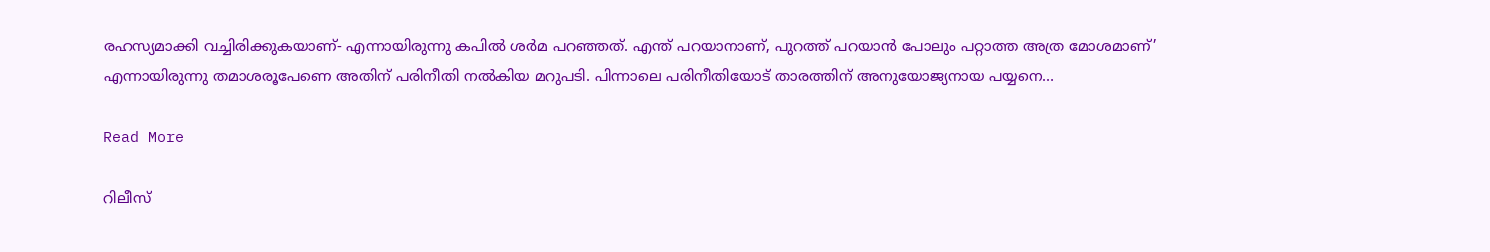രഹസ്യമാക്കി വച്ചിരിക്കുകയാണ്- എന്നായിരുന്നു കപില്‍ ശര്‍മ പറഞ്ഞത്. എന്ത് പറയാനാണ്, പുറത്ത് പറയാന്‍ പോലും പറ്റാത്ത അത്ര മോശമാണ്’ എന്നായിരുന്നു തമാശരൂപേണെ അതിന് പരിനീതി നല്‍കിയ മറുപടി. പിന്നാലെ പരിനീതിയോട് താരത്തിന് അനുയോജ്യനായ പയ്യനെ…

Read More

റിലീസ്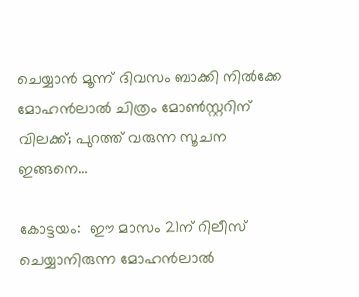ചെയ്യാൻ മൂന്ന് ദിവസം ബാക്കി നിൽക്കേ മോഹൻലാൽ ചിത്രം മോൺസ്റ്ററിന് വിലക്ക്; പുറത്ത് വരുന്ന സൂചന ഇങ്ങനെ…

കോട്ടയം:  ഈ മാസം 21ന് റിലീസ് ചെയ്യാനിരുന്ന മോഹൻലാൽ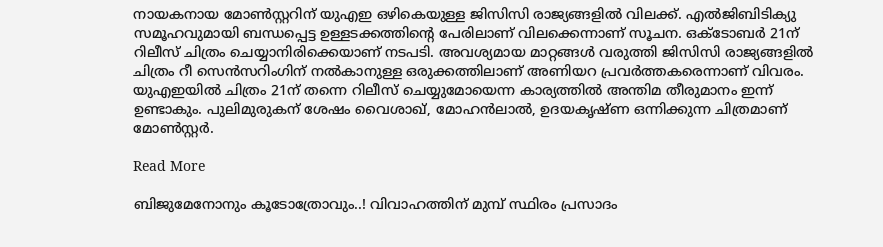നായകനായ മോണ്‍സ്റ്ററിന് യുഎഇ ഒഴികെയുള്ള ജിസിസി രാജ്യങ്ങളിൽ വിലക്ക്. എൽജിബിടിക്യു സമൂഹവുമായി ബന്ധപ്പെട്ട ഉള്ളടക്കത്തിന്‍റെ പേരിലാണ് വിലക്കെന്നാണ് സൂചന. ഒക്ടോബർ 21ന് റിലീസ് ചിത്രം ചെയ്യാനിരിക്കെയാണ് നടപടി. അവശ്യമായ മാറ്റങ്ങൾ വരുത്തി ജിസിസി രാജ്യങ്ങളിൽ ചിത്രം റീ സെൻസറിംഗിന് നൽകാനുള്ള ഒരുക്കത്തിലാണ് അണിയറ പ്രവർത്തകരെന്നാണ് വിവരം. യുഎഇയിൽ ചിത്രം 21ന് തന്നെ റിലീസ് ചെയ്യുമോയെന്ന കാര്യത്തിൽ അന്തിമ തീരുമാനം ഇന്ന് ഉണ്ടാകും. പുലിമുരുകന് ശേഷം വൈശാഖ്, മോഹൻലാൽ, ഉദയകൃഷ്ണ ഒന്നിക്കുന്ന ചിത്രമാണ് മോൺസ്റ്റർ.

Read More

ബിജുമേനോനും കൂടോത്രോവും..! വിവാഹത്തിന് മുമ്പ് സ്ഥിരം പ്രസാദം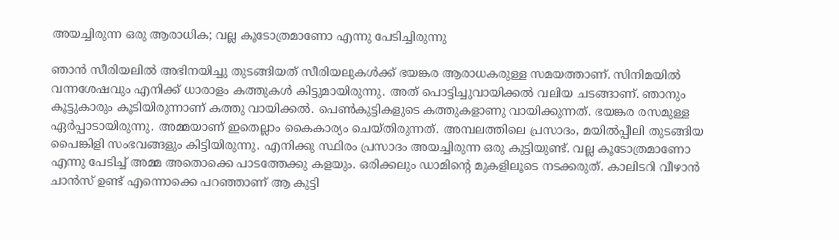അയച്ചിരുന്ന ഒരു ആരാധിക; വല്ല കൂടോത്രമാണോ എന്നു പേടിച്ചിരുന്നു

ഞാൻ സീരിയലിൽ അഭിനയിച്ചു തുടങ്ങിയത് സീരിയലുകൾക്ക് ഭയങ്കര ആരാധകരുള്ള സമയത്താണ്. സിനിമയിൽ വന്നശേഷവും എനിക്ക് ധാരാളം കത്തുകൾ കിട്ടുമായിരുന്നു. അത് പൊട്ടിച്ചുവായിക്കൽ വലിയ ചടങ്ങാണ്. ഞാനും കൂട്ടുകാരും കൂടിയിരുന്നാണ് കത്തു വായിക്കൽ. പെൺകുട്ടികളുടെ കത്തുകളാണു വായിക്കുന്നത്. ഭയങ്കര രസമുള്ള ഏർപ്പാടായിരുന്നു. അമ്മയാണ് ഇതെല്ലാം കൈകാര്യം ചെയ്തിരുന്നത്. അമ്പലത്തിലെ പ്രസാദം, മയിൽപ്പീലി തുടങ്ങിയ പൈങ്കിളി സംഭവങ്ങളും കിട്ടിയിരുന്നു. എനിക്കു സ്ഥിരം പ്രസാദം അയച്ചിരുന്ന ഒരു കുട്ടിയുണ്ട്. വല്ല കൂടോത്രമാണോ എന്നു പേടിച്ച് അമ്മ അതൊക്കെ പാടത്തേക്കു കളയും. ഒരിക്കലും ഡാമിന്‍റെ മുകളിലൂടെ നടക്കരുത്. കാലിടറി വീഴാൻ ചാൻസ് ഉണ്ട് എന്നൊക്കെ പറഞ്ഞാണ് ആ കുട്ടി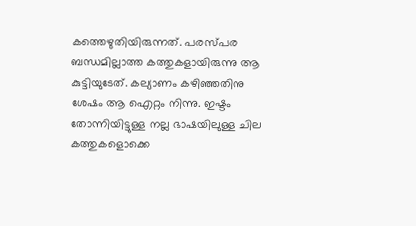കത്തെഴുതിയിരുന്നത്. പരസ്പര ബന്ധമില്ലാത്ത കത്തുകളായിരുന്നു ആ കുട്ടിയുടേത്. കല്യാണം കഴിഞ്ഞതിനു ശേഷം ആ ഐറ്റം നിന്നു. ഇഷ്ടം തോന്നിയിട്ടുള്ള നല്ല ഭാഷയിലുള്ള ചില കത്തുകളൊക്കെ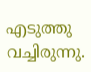എടുത്തു വച്ചിരുന്നു.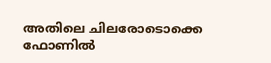അതിലെ ചിലരോടൊക്കെ ഫോണിൽ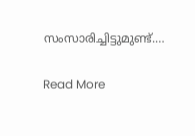സംസാരിച്ചിട്ടുമുണ്ട്.…

Read More